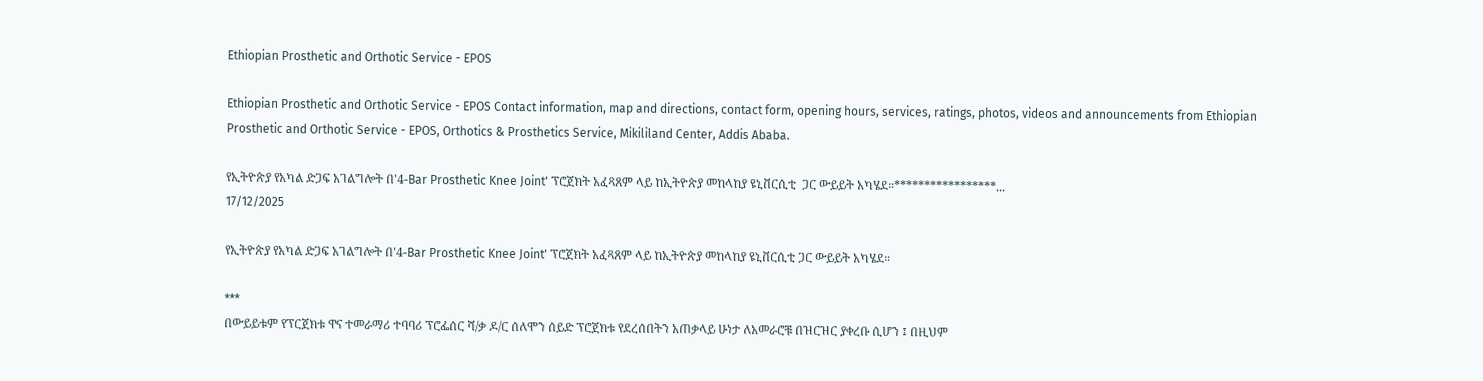Ethiopian Prosthetic and Orthotic Service - EPOS

Ethiopian Prosthetic and Orthotic Service - EPOS Contact information, map and directions, contact form, opening hours, services, ratings, photos, videos and announcements from Ethiopian Prosthetic and Orthotic Service - EPOS, Orthotics & Prosthetics Service, Mikililand Center, Addis Ababa.

የኢትዮጵያ የአካል ድጋፍ አገልግሎት በ'4-Bar Prosthetic Knee Joint' ፕሮጀክት አፈጻጸም ላይ ከኢትዮጵያ መከላከያ ዩኒቨርሲቲ  ጋር ውይይት አካሄደ።*****************...
17/12/2025

የኢትዮጵያ የአካል ድጋፍ አገልግሎት በ'4-Bar Prosthetic Knee Joint' ፕሮጀክት አፈጻጸም ላይ ከኢትዮጵያ መከላከያ ዩኒቨርሲቲ ጋር ውይይት አካሄደ።

***
በውይይቱም የፕርጀክቱ ዋና ተመራማሪ ተባባሪ ፕሮፌሰር ሻ/ቃ ዶ/ር ሰለሞን ሰይድ ፕሮጀክቱ የደረሰበትን አጠቃላይ ሁነታ ለአመራሮቹ በዝርዝር ያቀረቡ ሲሆን ፤ በዚህም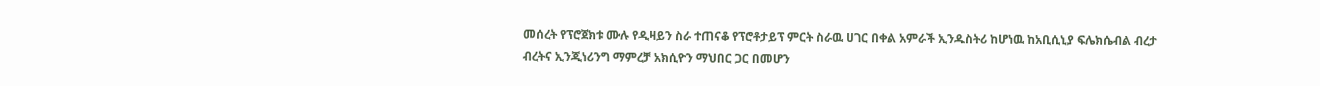መሰረት የፕሮጀክቱ ሙሉ የዲዛይን ስራ ተጠናቆ የፕሮቶታይፕ ምርት ስራዉ ሀገር በቀል አምራች ኢንዱስትሪ ከሆነዉ ከአቢሲኒያ ፍሌክሴብል ብረታ ብረትና ኢንጂነሪንግ ማምረቻ አክሲዮን ማህበር ጋር በመሆን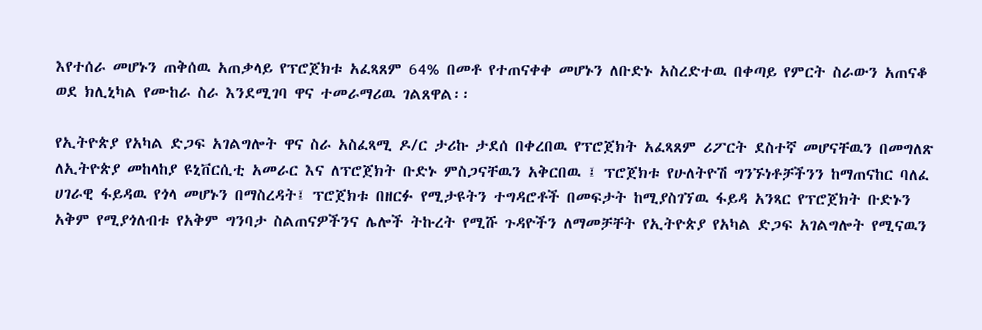እየተሰራ መሆኑን ጠቅሰዉ አጠቃላይ የፕሮጀክቱ አፈጻጸም 64% በመቶ የተጠናቀቀ መሆኑን ለቡድኑ አስረድተዉ በቀጣይ የምርት ስራውን አጠናቆ ወደ ክሊኒካል የሙከራ ስራ እንደሚገባ ዋና ተመራማሪዉ ገልጸዋል፡፡

የኢትዮጵያ የአካል ድጋፍ አገልግሎት ዋና ስራ አስፈጻሚ ዶ/ር ታሪኩ ታደሰ በቀረበዉ የፕሮጀክት አፈጻጸም ሪፖርት ደስተኛ መሆናቸዉን በመግለጽ ለኢትዮጵያ መከላከያ ዩኒቨርሲቲ አመራር እና ለፕሮጀክት ቡድኑ ምስጋናቸዉን አቅርበዉ ፤ ፕሮጀክቱ የሁለትዮሽ ግንኙነቶቻችንን ከማጠናከር ባለፈ ሀገራዊ ፋይዳዉ የጎላ መሆኑን በማስረዳት፤ ፕሮጀክቱ በዘርፉ የሚታዩትን ተግዳሮቶች በመፍታት ከሚያስገኘዉ ፋይዳ አንጻር የፕሮጀክት ቡድኑን አቅም የሚያጎለብቱ የአቅም ግንባታ ስልጠናዎችንና ሌሎች ትኩረት የሚሹ ጉዳዮችን ለማመቻቸት የኢትዮጵያ የአካል ድጋፍ አገልግሎት የሚናዉን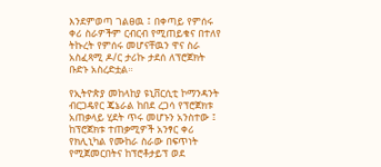እንደምወጣ ገልፀዉ ፤ በቀጣይ የምሰሩ ቀሪ ስራዎችም ርብርብ የሚጠይቁና በተለየ ትኩረት የምሰሩ መሆናቸዉን ዋና ስራ አስፈጻሚ ዶ/ር ታሪኩ ታደሰ ለፕሮጀክት ቡድኑ አስረድቷል።

የኢትዮጵያ መከላከያ ዩኒቨርሲቲ ኮማንዳንት ብርጋዴየር ጄኔራል ከበደ ረጋሳ የፕሮጀክቱ አጠቃላይ ሂደት ጥሩ መሆኑን አንስተው ፤ ከፕሮጀክቱ ተጠቃሚዎች አንፃር ቀሪ የክሊኒካል የሙከራ ስራው በፍጥነት የሚጀመርበትና ከፕሮቶታይፕ ወደ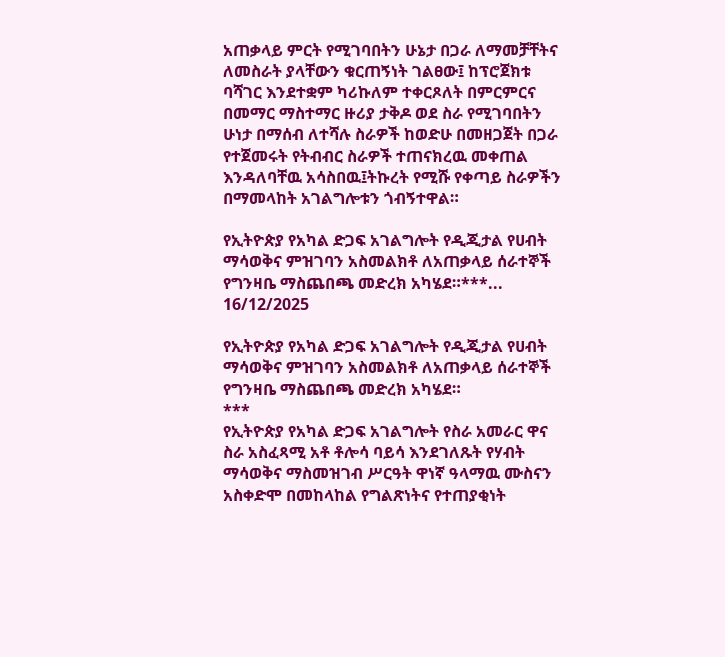አጠቃላይ ምርት የሚገባበትን ሁኔታ በጋራ ለማመቻቸትና ለመስራት ያላቸውን ቁርጠኝነት ገልፀው፤ ከፕሮጀክቱ ባሻገር እንደተቋም ካሪኩለም ተቀርጾለት በምርምርና በመማር ማስተማር ዙሪያ ታቅዶ ወደ ስራ የሚገባበትን ሁነታ በማሰብ ለተሻሉ ስራዎች ከወድሁ በመዘጋጀት በጋራ የተጀመሩት የትብብር ስራዎች ተጠናክረዉ መቀጠል እንዳለባቸዉ አሳስበዉ፤ትኩረት የሚሹ የቀጣይ ስራዎችን በማመላከት አገልግሎቱን ጎብኝተዋል።

የኢትዮጵያ የአካል ድጋፍ አገልግሎት የዲጂታል የሀብት ማሳወቅና ምዝገባን አስመልክቶ ለአጠቃላይ ሰራተኞች የግንዛቤ ማስጨበጫ መድረክ አካሄደ።***...
16/12/2025

የኢትዮጵያ የአካል ድጋፍ አገልግሎት የዲጂታል የሀብት ማሳወቅና ምዝገባን አስመልክቶ ለአጠቃላይ ሰራተኞች የግንዛቤ ማስጨበጫ መድረክ አካሄደ።
***
የኢትዮጵያ የአካል ድጋፍ አገልግሎት የስራ አመራር ዋና ስራ አስፈጻሚ አቶ ቶሎሳ ባይሳ እንደገለጹት የሃብት ማሳወቅና ማስመዝገብ ሥርዓት ዋነኛ ዓላማዉ ሙስናን አስቀድሞ በመከላከል የግልጽነትና የተጠያቂነት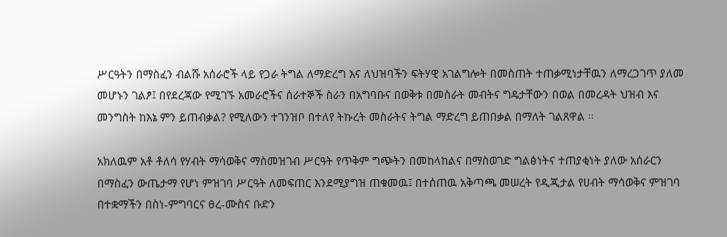ሥርዓትን በማስፈን ብልሹ አሰራሮች ላይ የጋራ ትግል ለማድረግ እና ለህዝባችን ፍትሃዊ አገልግሎት በመስጠት ተጠቃሚነታቸዉን ለማረጋገጥ ያለመ መሆኑን ገልፆ፤ በየደረጃው የሚገኙ አመራሮችና ሰራተኞች ስራን በአግባቡና በወቅቱ በመስራት መብትና ግዴታቸውን በወል በመረዳት ህዝብ እና መንግስት ከእኔ ምን ይጠብቃል? የሚለውን ተገንዝቦ በተለየ ትኩረት መስራትና ትግል ማድረግ ይጠበቃል በማለት ገልጸዋል ።

አክለዉም አቶ ቶለሳ የሃብት ማሳወቅና ማስመዝገብ ሥርዓት የጥቅም ግጭትን በመከላከልና በማስወገድ ግልፅነትና ተጠያቂነት ያለው አሰራርን በማስፈን ውጤታማ የሆነ ምዝገባ ሥርዓት ለመፍጠር እንደሚያግዝ ጠቁመዉ፤ በተሰጠዉ አቅጣጫ መሠረት የዲጂታል የሀብት ማሳወቅና ምዝገባ በተቋማችን በስነ-ምግባርና ፀረ-ሙስና ቡድን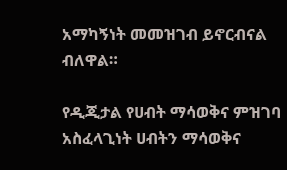አማካኝነት መመዝገብ ይኖርብናል ብለዋል።

የዲጂታል የሀብት ማሳወቅና ምዝገባ አስፈላጊነት ሀብትን ማሳወቅና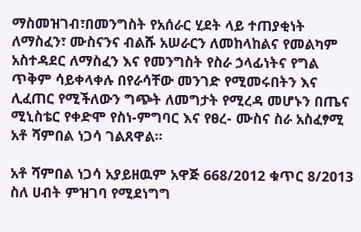ማስመዝገብ፣በመንግስት የአሰራር ሂደት ላይ ተጠያቂነት ለማስፈን፣ ሙስናንና ብልሹ አሠራርን ለመከላከልና የመልካም አስተዳደር ለማስፈን እና የመንግስት የስራ ኃላፊነትና የግል ጥቅም ሳይቀላቀሉ በየራሳቸው መንገድ የሚመሩበትን እና ሊፈጠር የሚችለውን ግጭት ለመግታት የሚረዳ መሆኑን በጤና ሚኒስቴር የቀድሞ የስነ-ምግባር እና የፀረ- ሙስና ስራ አስፈፃሚ አቶ ሻምበል ነጋሳ ገልጸዋል።

አቶ ሻምበል ነጋሳ አያይዘዉም አዋጅ 668/2012 ቁጥር 8/2013 ስለ ሀብት ምዝገባ የሚደነግግ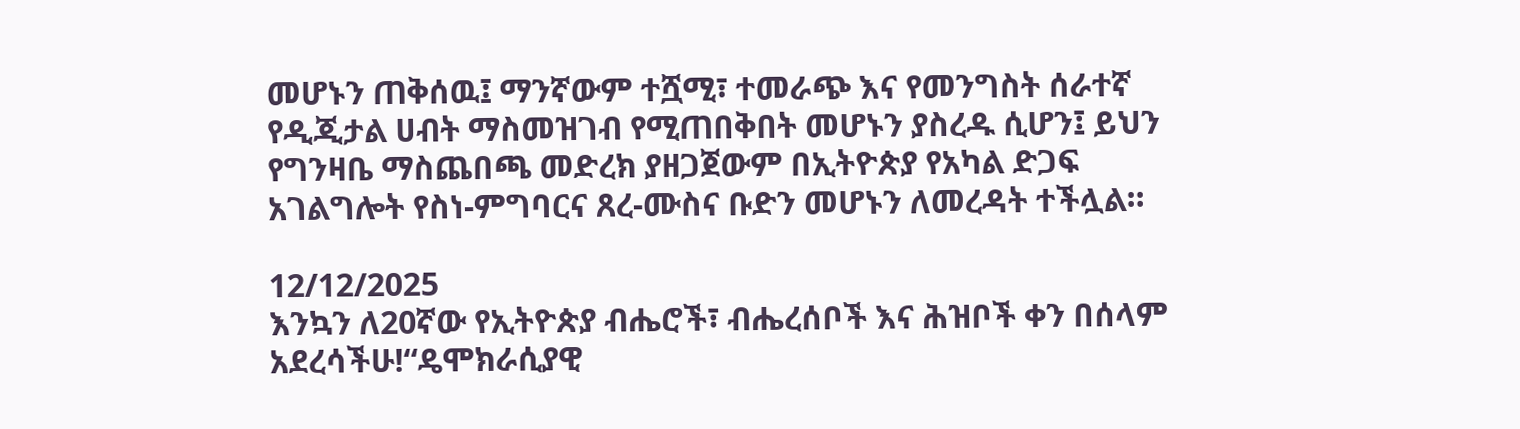መሆኑን ጠቅሰዉ፤ ማንኛውም ተሿሚ፣ ተመራጭ እና የመንግስት ሰራተኛ የዲጂታል ሀብት ማስመዝገብ የሚጠበቅበት መሆኑን ያስረዱ ሲሆን፤ ይህን የግንዛቤ ማስጨበጫ መድረክ ያዘጋጀውም በኢትዮጵያ የአካል ድጋፍ አገልግሎት የስነ-ምግባርና ጸረ-ሙስና ቡድን መሆኑን ለመረዳት ተችሏል።

12/12/2025
እንኳን ለ20ኛው የኢትዮጵያ ብሔሮች፣ ብሔረሰቦች እና ሕዝቦች ቀን በሰላም አደረሳችሁ!“ዴሞክራሲያዊ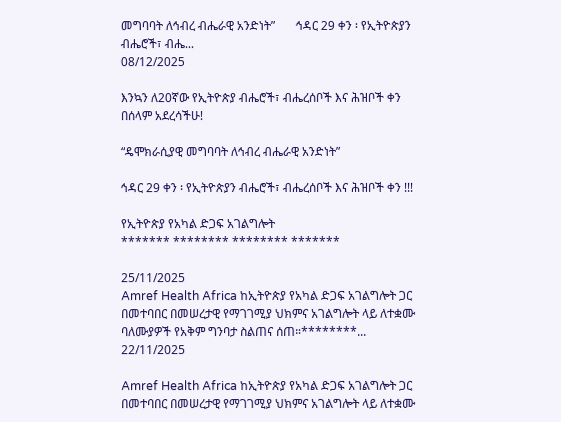መግባባት ለኅብረ ብሔራዊ አንድነት”       ኅዳር 29 ቀን ፡ የኢትዮጵያን ብሔሮች፣ ብሔ...
08/12/2025

እንኳን ለ20ኛው የኢትዮጵያ ብሔሮች፣ ብሔረሰቦች እና ሕዝቦች ቀን በሰላም አደረሳችሁ!

“ዴሞክራሲያዊ መግባባት ለኅብረ ብሔራዊ አንድነት”

ኅዳር 29 ቀን ፡ የኢትዮጵያን ብሔሮች፣ ብሔረሰቦች እና ሕዝቦች ቀን !!!

የኢትዮጵያ የአካል ድጋፍ አገልግሎት
******* ******** ******** *******

25/11/2025
Amref Health Africa ከኢትዮጵያ የአካል ድጋፍ አገልግሎት ጋር በመተባበር በመሠረታዊ የማገገሚያ ህክምና አገልግሎት ላይ ለተቋሙ ባለሙያዎች የአቅም ግንባታ ስልጠና ሰጠ።********...
22/11/2025

Amref Health Africa ከኢትዮጵያ የአካል ድጋፍ አገልግሎት ጋር በመተባበር በመሠረታዊ የማገገሚያ ህክምና አገልግሎት ላይ ለተቋሙ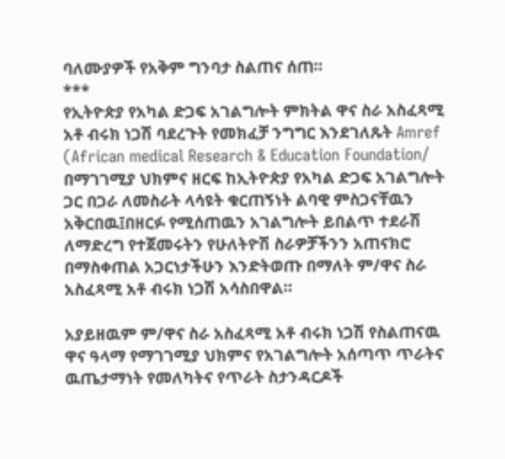ባለሙያዎች የአቅም ግንባታ ስልጠና ሰጠ።
***
የኢትዮጵያ የአካል ድጋፍ አገልግሎት ምክትል ዋና ስራ አስፈጻሚ አቶ ብሩክ ነጋሽ ባደረጉት የመክፈቻ ንግግር እንደገለጹት Amref (African medical Research & Education Foundation/ በማገገሚያ ህክምና ዘርፍ ከኢትዮጵያ የአካል ድጋፍ አገልግሎት ጋር በጋራ ለመስራት ላሳዩት ቁርጠኝነት ልባዊ ምስጋናቸዉን አቅርበዉ፤በዘርፉ የሚሰጠዉን አገልግሎት ይበልጥ ተደራሽ ለማድረግ የተጀመሩትን የሁለትዮሽ ስራዎቻችንን አጠናክሮ በማስቀጠል አጋርነታችሁን እንድትወጡ በማለት ም/ዋና ስራ አስፈጻሚ አቶ ብሩክ ነጋሽ አሳስበዋል።

አያይዘዉም ም/ዋና ስራ አስፈጻሚ አቶ ብሩክ ነጋሽ የስልጠናዉ ዋና ዓላማ የማገገሚያ ህክምና የአገልግሎት አሰጣጥ ጥራትና ዉጤታማነት የመለካትና የጥራት ስታንዳርዶች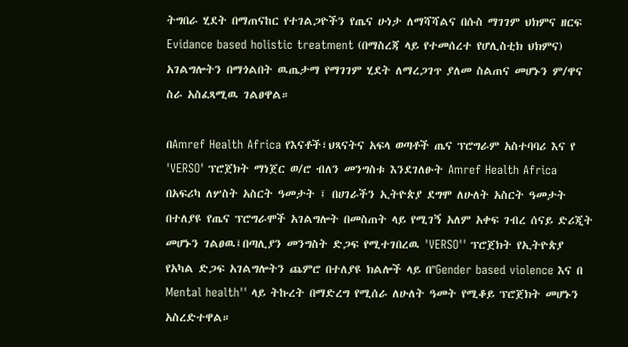ትግበራ ሂደት በማጠናከር የተገልጋዮችን የጤና ሁነታ ለማሻሻልና በሱስ ማገገም ህክምና ዘርፍ Evidance based holistic treatment (በማስረጃ ላይ የተመሰረተ የሆሊስቲክ ህክምና) አገልግሎትን በማጎልበት ዉጤታማ የማገገም ሂደት ለማረጋገጥ ያለመ ስልጠና መሆኑን ም/ዋና ስራ አስፈጻሚዉ ገልፀዋል።

በAmref Health Africa የእናቶች፣ህጻናትና አፍላ ወጣቶች ጤና ፕሮግራም አስተባባሪ እና የ 'VERSO' ፕሮጀክት ማነጀር ወ/ሮ ብለን መንግስቱ እንደገለፁት Amref Health Africa በአፍሪካ ለሦስት አስርት ዓመታት ፤ በሀገራችን ኢትዮጵያ ደግሞ ለሁለት አስርት ዓመታት በተለያዩ የጤና ፕሮግራሞች አገልግሎት በመስጠት ላይ የሚገኝ አለም አቀፍ ገብረ ሰናይ ድሪጂት መሆኑን ገልፀዉ፤በጣሊያን መንግስት ድጋፍ የሚተገበረዉ 'VERSO'' ፕሮጀክት የኢትዮጵያ የአካል ድጋፍ አገልግሎትን ጨምሮ በተለያዩ ክልሎች ላይ በ''Gender based violence እና በ Mental health'' ላይ ትኩረት በማድረግ የሚሰራ ለሁለት ዓመት የሚቆይ ፕሮጀክት መሆኑን አስረድተዋል።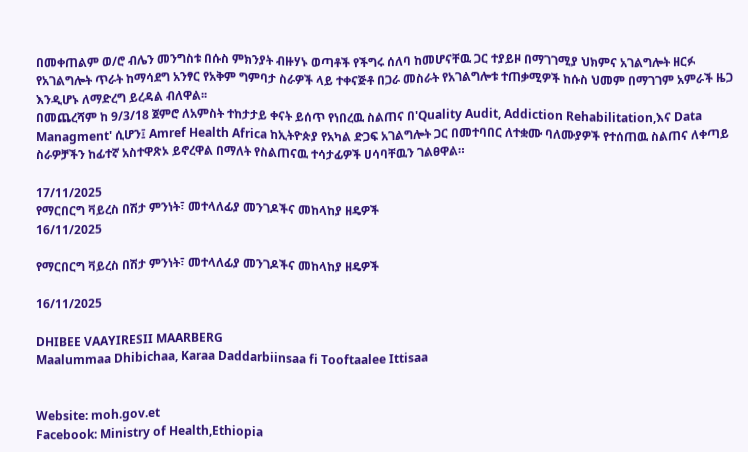በመቀጠልም ወ/ሮ ብሌን መንግስቱ በሱስ ምክንያት ብዙሃኑ ወጣቶች የችግሩ ሰለባ ከመሆናቸዉ ጋር ተያይዞ በማገገሚያ ህክምና አገልግሎት ዘርፉ የአገልግሎት ጥራት ከማሳደግ አንፃር የአቅም ግምባታ ስራዎች ላይ ተቀናጅቶ በጋራ መስራት የአገልግሎቱ ተጠቃሚዎች ከሱስ ህመም በማገገም አምራች ዜጋ እንዲሆኑ ለማድረግ ይረዳል ብለዋል፡፡
በመጨረሻም ከ 9/3/18 ጀምሮ ለአምስት ተከታታይ ቀናት ይሰጥ የነበረዉ ስልጠና በ'Quality Audit, Addiction Rehabilitation,እና Data Managment' ሲሆን፤ Amref Health Africa ከኢትዮጵያ የአካል ድጋፍ አገልግሎት ጋር በመተባበር ለተቋሙ ባለሙያዎች የተሰጠዉ ስልጠና ለቀጣይ ስራዎቻችን ከፊተኛ አስተዋጽኦ ይኖረዋል በማለት የስልጠናዉ ተሳታፊዎች ሀሳባቸዉን ገልፀዋል።

17/11/2025
የማርበርግ ቫይረስ በሽታ ምንነት፣ መተላለፊያ መንገዶችና መከላከያ ዘዴዎች
16/11/2025

የማርበርግ ቫይረስ በሽታ ምንነት፣ መተላለፊያ መንገዶችና መከላከያ ዘዴዎች

16/11/2025

DHIBEE VAAYIRESII MAARBERG
Maalummaa Dhibichaa, Karaa Daddarbiinsaa fi Tooftaalee Ittisaa


Website: moh.gov.et
Facebook: Ministry of Health,Ethiopia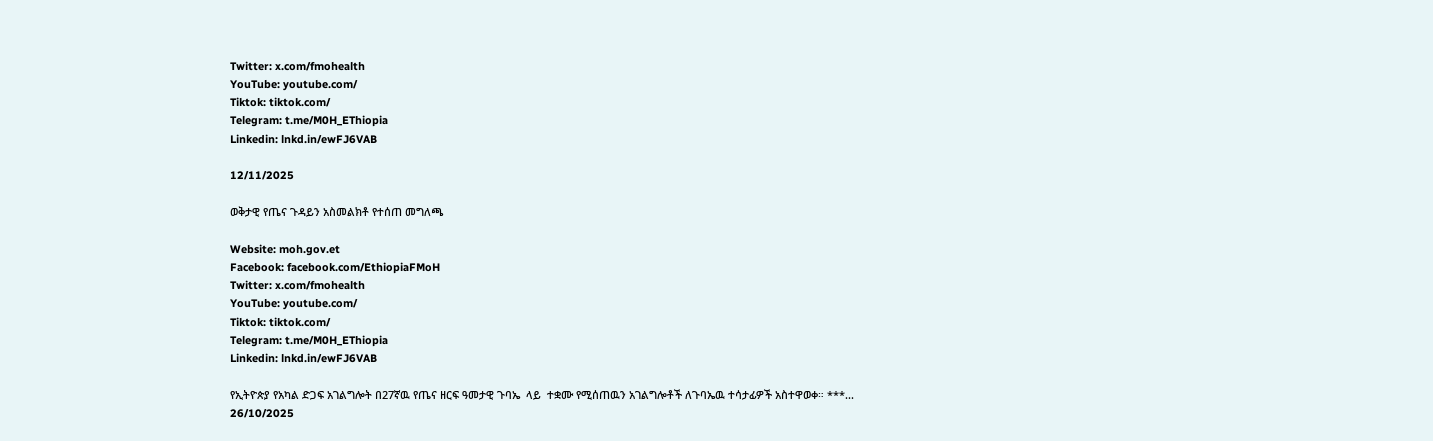Twitter: x.com/fmohealth
YouTube: youtube.com/
Tiktok: tiktok.com/
Telegram: t.me/M0H_EThiopia
Linkedin: lnkd.in/ewFJ6VAB

12/11/2025

ወቅታዊ የጤና ጉዳይን አስመልክቶ የተሰጠ መግለጫ

Website: moh.gov.et
Facebook: facebook.com/EthiopiaFMoH
Twitter: x.com/fmohealth
YouTube: youtube.com/
Tiktok: tiktok.com/
Telegram: t.me/M0H_EThiopia
Linkedin: lnkd.in/ewFJ6VAB

የኢትዮጵያ የአካል ድጋፍ አገልግሎት በ27ኛዉ የጤና ዘርፍ ዓመታዊ ጉባኤ  ላይ  ተቋሙ የሚሰጠዉን አገልግሎቶች ለጉባኤዉ ተሳታፊዎች አስተዋወቀ። ***...
26/10/2025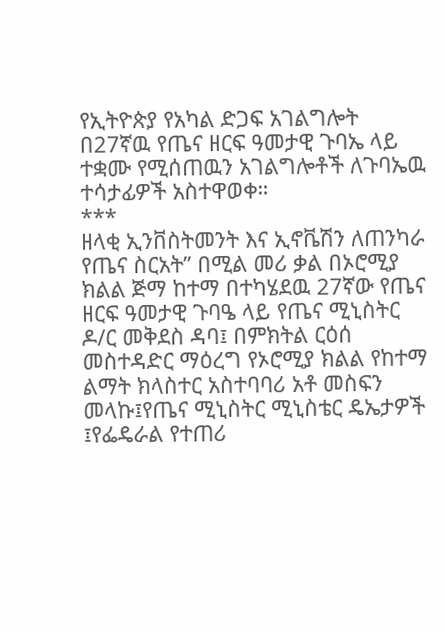የኢትዮጵያ የአካል ድጋፍ አገልግሎት በ27ኛዉ የጤና ዘርፍ ዓመታዊ ጉባኤ ላይ ተቋሙ የሚሰጠዉን አገልግሎቶች ለጉባኤዉ ተሳታፊዎች አስተዋወቀ።
***
ዘላቂ ኢንቨስትመንት እና ኢኖቬሽን ለጠንካራ የጤና ስርአት” በሚል መሪ ቃል በኦሮሚያ ክልል ጅማ ከተማ በተካሄደዉ 27ኛው የጤና ዘርፍ ዓመታዊ ጉባዔ ላይ የጤና ሚኒስትር ዶ/ር መቅደስ ዳባ፤ በምክትል ርዕሰ መስተዳድር ማዕረግ የኦሮሚያ ክልል የከተማ ልማት ክላስተር አስተባባሪ አቶ መስፍን መላኩ፤የጤና ሚኒስትር ሚኒስቴር ዴኤታዎች ፤የፌዴራል የተጠሪ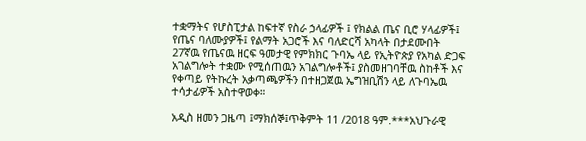ተቋማትና የሆስፒታል ከፍተኛ የስራ ኃላፊዎች ፤ የክልል ጤና ቢሮ ሃላፊዎች፤ የጤና ባለሙያዎች፤ የልማት አጋሮች እና ባለድርሻ አካላት በታደሙበት 27ኛዉ የጤናዉ ዘርፍ ዓመታዊ የምክክር ጉባኤ ላይ የኢትዮጵያ የአካል ድጋፍ አገልግሎት ተቋሙ የሚሰጠዉን አገልግሎቶች፤ ያስመዘገባቸዉ ስከቶች እና የቀጣይ የትኩረት አቃጣጫዎችን በተዘጋጀዉ ኤግዝቢሽን ላይ ለጉባኤዉ ተሳታፊዎች አስተዋወቀ።

አዲስ ዘመን ጋዜጣ ፤ማክሰኞ፤ጥቅምት 11 /2018 ዓም.***አህጉራዊ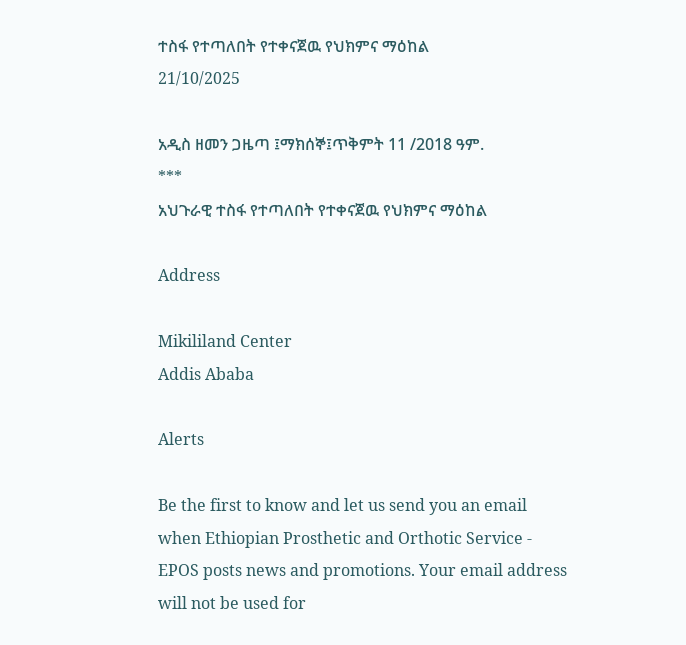ተስፋ የተጣለበት የተቀናጀዉ የህክምና ማዕከል
21/10/2025

አዲስ ዘመን ጋዜጣ ፤ማክሰኞ፤ጥቅምት 11 /2018 ዓም.
***
አህጉራዊ ተስፋ የተጣለበት የተቀናጀዉ የህክምና ማዕከል

Address

Mikililand Center
Addis Ababa

Alerts

Be the first to know and let us send you an email when Ethiopian Prosthetic and Orthotic Service - EPOS posts news and promotions. Your email address will not be used for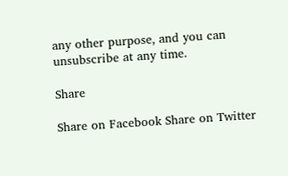any other purpose, and you can unsubscribe at any time.

Share

Share on Facebook Share on Twitter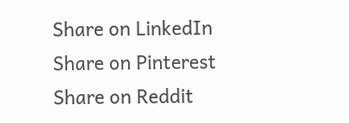Share on LinkedIn
Share on Pinterest Share on Reddit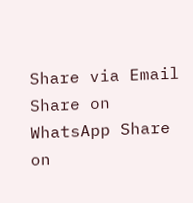Share via Email
Share on WhatsApp Share on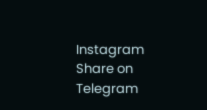Instagram Share on Telegram